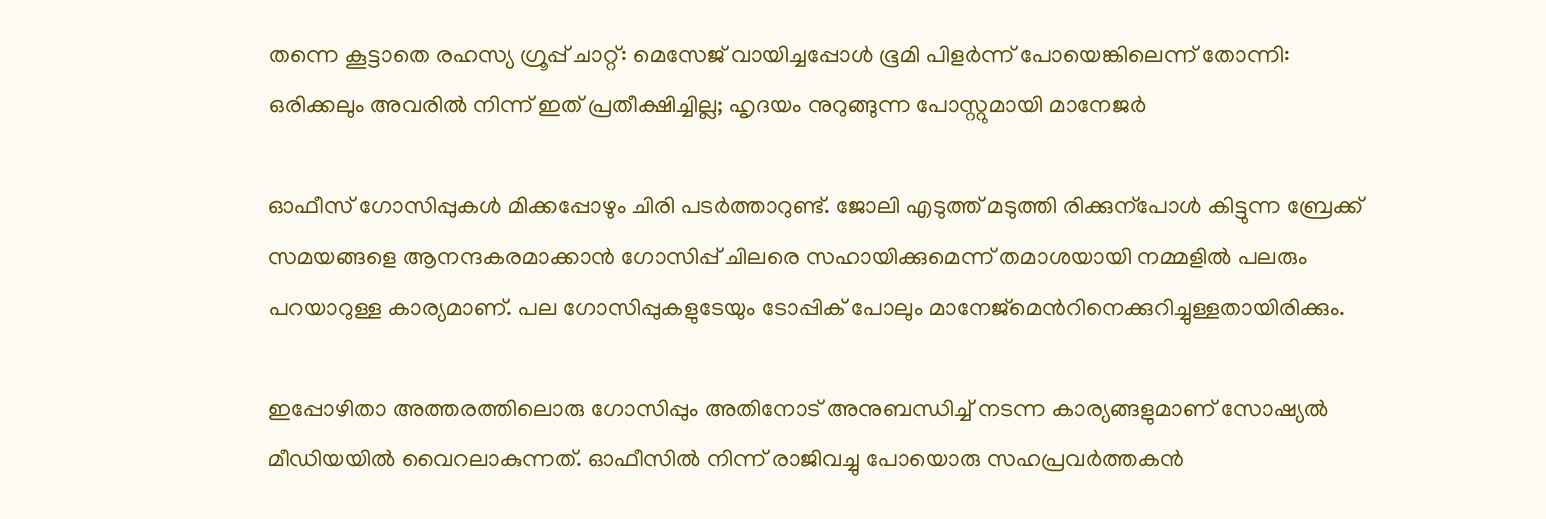തന്നെ കൂട്ടാതെ രഹസ്യ ഗ്രൂപ്പ് ചാറ്റ്: മെസേജ് വായിച്ചപ്പോൾ ഭൂമി പിളർന്ന് പോയെങ്കിലെന്ന് തോന്നി: ഒരിക്കലും അവരിൽ നിന്ന് ഇത് പ്രതീക്ഷിച്ചില്ല; ഹൃദയം നുറുങ്ങുന്ന പോസ്റ്റുമായി മാനേജർ

ഓഫീസ് ഗോസിപ്പുകൾ മിക്കപ്പോഴും ചിരി പടർത്താറുണ്ട്. ജോലി എടുത്ത് മടുത്തി രിക്കുന്പോൾ കിട്ടുന്ന ബ്രേക്ക് സമയങ്ങളെ ആനന്ദകരമാക്കാൻ ഗോസിപ്പ് ചിലരെ സഹായിക്കുമെന്ന് തമാശയായി നമ്മളിൽ പലരും പറയാറുള്ള കാര്യമാണ്. പല ഗോസിപ്പുകളുടേയും ടോപ്പിക് പോലും മാനേജ്മെന്‍റിനെക്കുറിച്ചുള്ളതായിരിക്കും.

ഇപ്പോഴിതാ അത്തരത്തിലൊരു ഗോസിപ്പും അതിനോട് അനുബന്ധിച്ച് നടന്ന കാര്യങ്ങളുമാണ് സോഷ്യൽ മീഡിയയിൽ വൈറലാകുന്നത്. ഓഫീസിൽ നിന്ന് രാജിവച്ചു പോയൊരു സഹപ്രവർത്തകൻ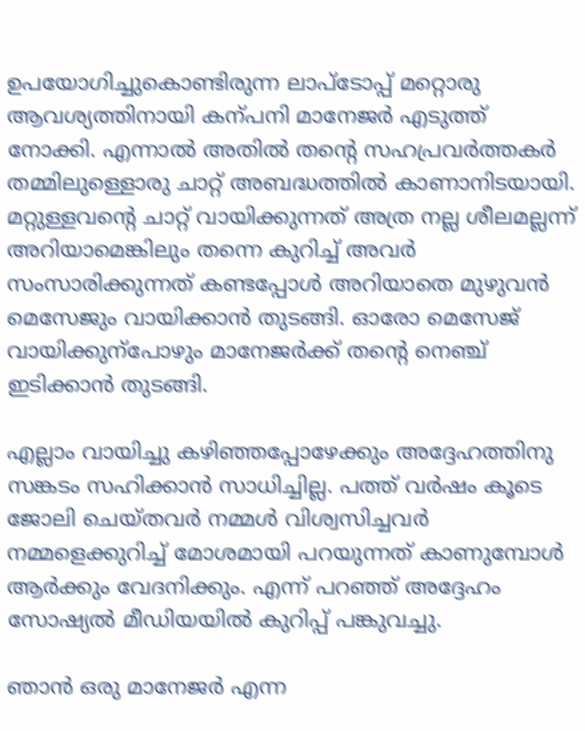ഉപയോഗിച്ചുകൊണ്ടിരുന്ന ലാപ്ടോപ്പ് മറ്റൊരു ആവശ്യത്തിനായി കന്പനി മാനേജർ എടുത്ത് നോക്കി. എന്നാൽ അതിൽ തന്‍റെ സഹപ്രവർത്തകർ തമ്മിലുള്ളൊരു ചാറ്റ് അബദ്ധത്തിൽ കാണാനിടയായി. മറ്റുള്ളവന്‍റെ ചാറ്റ് വായിക്കുന്നത് അത്ര നല്ല ശീലമല്ലന്ന് അറിയാമെങ്കിലും തന്നെ കുറിച്ച് അവർ സംസാരിക്കുന്നത് കണ്ടപ്പോൾ അറിയാതെ മുഴുവൻ മെസേജും വായിക്കാൻ തുടങ്ങി. ഓരോ മെസേജ് വായിക്കുന്പോഴും മാനേജർക്ക് തന്‍റെ നെഞ്ച് ഇടിക്കാൻ തുടങ്ങി.

എല്ലാം വായിച്ചു കഴിഞ്ഞപ്പോഴേക്കും അദ്ദേഹത്തിനു സങ്കടം സഹിക്കാൻ സാധിച്ചില്ല. പത്ത് വർഷം കൂടെ ജോലി ചെയ്തവർ നമ്മൾ വിശ്വസിച്ചവർ നമ്മളെക്കുറിച്ച് മോശമായി പറയുന്നത് കാണുമ്പോൾ ആർക്കും വേദനിക്കും. എന്ന് പറഞ്ഞ് അദ്ദേഹം സോഷ്യൽ മീഡിയയിൽ കുറിപ്പ് പങ്കുവച്ചു.

ഞാൻ ഒരു മാനേജർ എന്ന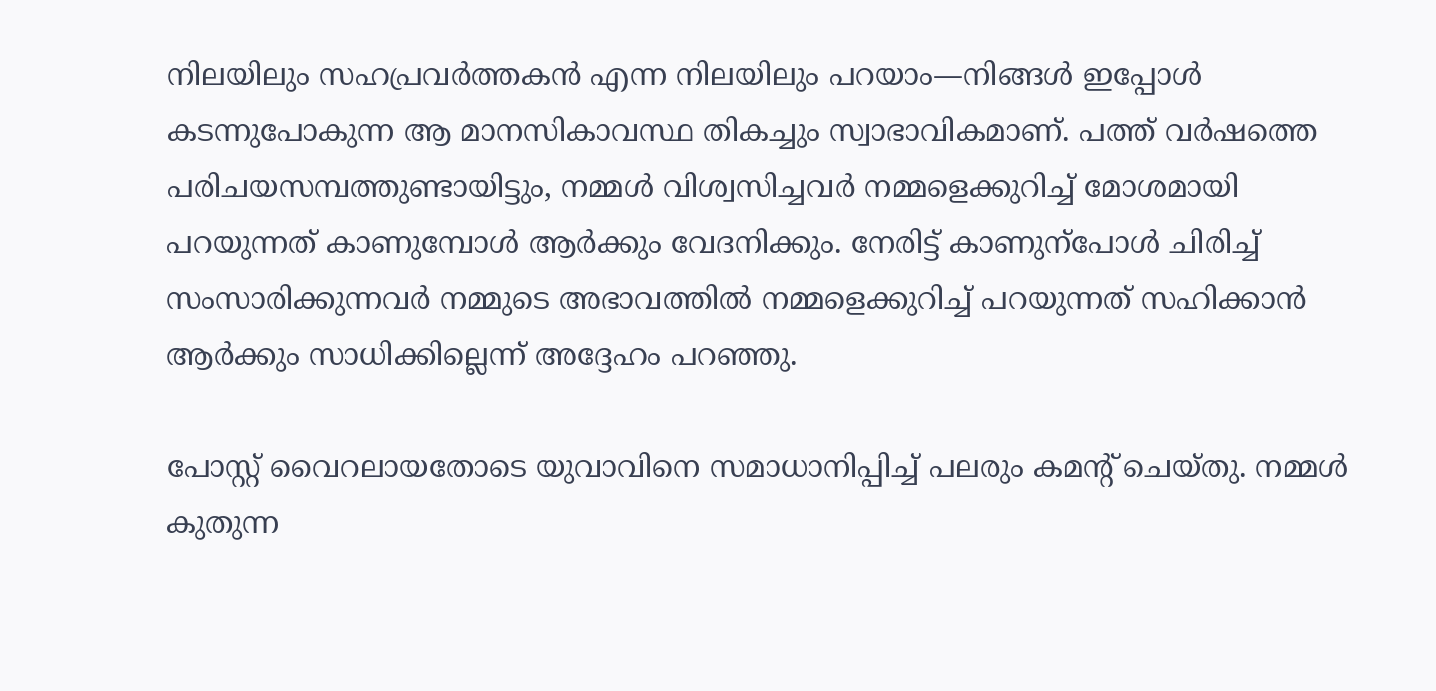നിലയിലും സഹപ്രവർത്തകൻ എന്ന നിലയിലും പറയാം—നിങ്ങൾ ഇപ്പോൾ കടന്നുപോകുന്ന ആ മാനസികാവസ്ഥ തികച്ചും സ്വാഭാവികമാണ്. പത്ത് വർഷത്തെ പരിചയസമ്പത്തുണ്ടായിട്ടും, നമ്മൾ വിശ്വസിച്ചവർ നമ്മളെക്കുറിച്ച് മോശമായി പറയുന്നത് കാണുമ്പോൾ ആർക്കും വേദനിക്കും. നേരിട്ട് കാണുന്പോൾ ചിരിച്ച് സംസാരിക്കുന്നവർ നമ്മുടെ അഭാവത്തിൽ നമ്മളെക്കുറിച്ച് പറയുന്നത് സഹിക്കാൻ ആർക്കും സാധിക്കില്ലെന്ന് അദ്ദേഹം പറഞ്ഞു.

പോസ്റ്റ് വൈറലായതോടെ യുവാവിനെ സമാധാനിപ്പിച്ച് പലരും കമന്‍റ് ചെയ്തു. നമ്മൾ കുതുന്ന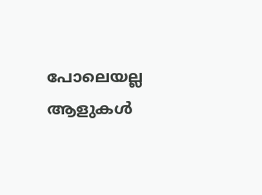പോലെയല്ല ആളുകൾ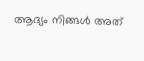ആദ്യം നിങ്ങൾ അത്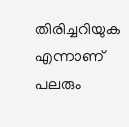തിരിച്ചറിയുക എന്നാണ് പലരും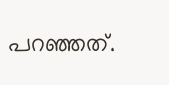പറഞ്ഞത്.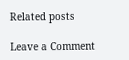Related posts

Leave a Comment